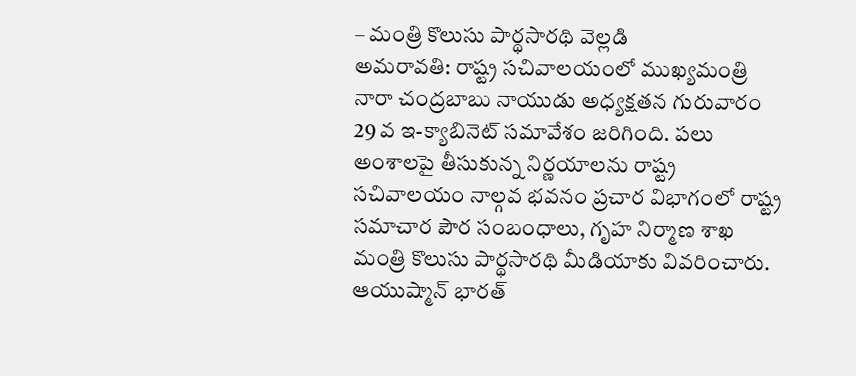– మంత్రి కొలుసు పార్థసారథి వెల్లడి
అమరావతి: రాష్ట్ర సచివాలయంలో ముఖ్యమంత్రి నారా చంద్రబాబు నాయుడు అధ్యక్షతన గురువారం 29 వ ఇ-క్యాబినెట్ సమావేశం జరిగింది. పలు అంశాలపై తీసుకున్న నిర్ణయాలను రాష్ట్ర సచివాలయం నాల్గవ భవనం ప్రచార విభాగంలో రాష్ట్ర సమాచార పౌర సంబంధాలు, గృహ నిర్మాణ శాఖ మంత్రి కొలుసు పార్థసారథి మీడియాకు వివరించారు.
ఆయుష్మాన్ భారత్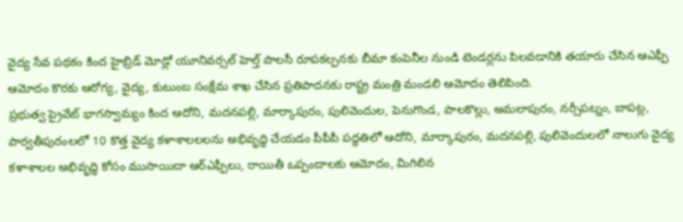వైద్య సేవ పథకం కింద హైబ్రిడ్ మోడ్లో యూనివర్సల్ హెల్త్ పాలసీ రూపకల్పనకు బీమా కంపెనీల నుండి టెండర్లను పిలవడానికి తయారు చేసిన ఆఎఫ్పీ ఆమోదం కొరకు ఆరోగ్య, వైద్య, కుటుంబ సంక్షేమ శాఖ చేసిన ప్రతిపాదనకు రాష్ట్ర మంత్రి మండలి ఆమోదం తెలిపింది.
ప్రభుత్వ ప్రైవేట్ భాగస్వామ్యం కింద ఆదోని, మదనపల్లి, మార్కాపురం, పులివెందుల, పెనుగొండ, పాలకొల్లు, అమలాపురం, నర్సీపట్నం, బాపట్ల, పార్వతీపురంలలో 10 కొత్త వైద్య కళాశాలలలను అభివృద్ధి చేయడం పీపీపీ పద్ధతిలో ఆదోని, మార్కాపురం, మదనపల్లి, పులివెందులలో నాలుగు వైద్య కళాశాలల అభివృద్ధి కోసం ముసాయిదా ఆర్ఎఫ్పీలు, రాయితీ ఒప్పందాలకు ఆమోదం, మిగిలిన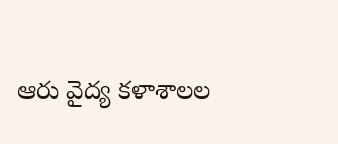ఆరు వైద్య కళాశాలల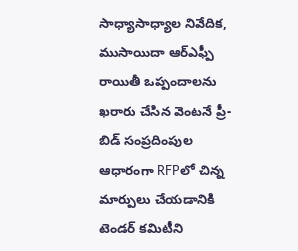సాధ్యాసాధ్యాల నివేదిక, ముసాయిదా ఆర్ఎఫ్పీ రాయితీ ఒప్పందాలను ఖరారు చేసిన వెంటనే ప్రీ-బిడ్ సంప్రదింపుల ఆధారంగా RFPలో చిన్న మార్పులు చేయడానికి టెండర్ కమిటీని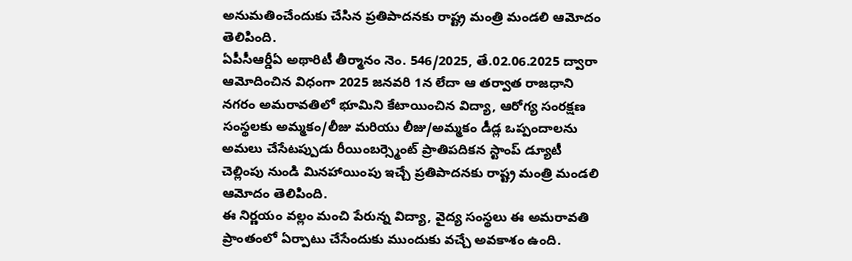అనుమతించేందుకు చేసిన ప్రతిపాదనకు రాష్ట్ర మంత్రి మండలి ఆమోదం తెలిపింది.
ఏపీసీఆర్డీఏ అథారిటీ తీర్మానం నెం. 546/2025, తే.02.06.2025 ద్వారా ఆమోదించిన విధంగా 2025 జనవరి 1న లేదా ఆ తర్వాత రాజధాని నగరం అమరావతిలో భూమిని కేటాయించిన విద్యా, ఆరోగ్య సంరక్షణ సంస్థలకు అమ్మకం/లీజు మరియు లీజు/అమ్మకం డీడ్ల ఒప్పందాలను అమలు చేసేటప్పుడు రీయింబర్స్మెంట్ ప్రాతిపదికన స్టాంప్ డ్యూటీ చెల్లింపు నుండి మినహాయింపు ఇచ్చే ప్రతిపాదనకు రాష్ట్ర మంత్రి మండలి ఆమోదం తెలిపింది.
ఈ నిర్ణయం వల్లం మంచి పేరున్న విద్యా, వైద్య సంస్థలు ఈ అమరావతి ప్రాంతంలో ఏర్పాటు చేసేందుకు ముందుకు వచ్చే అవకాశం ఉంది.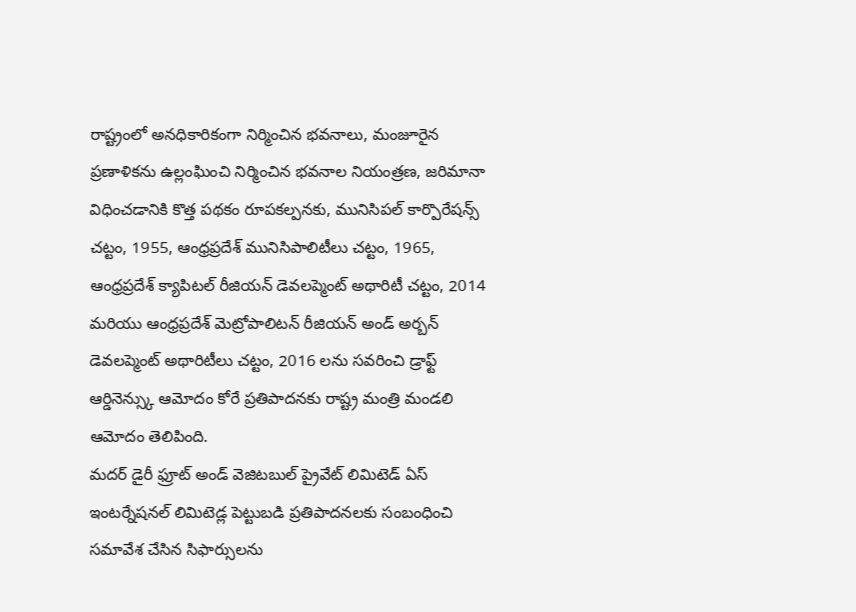రాష్ట్రంలో అనధికారికంగా నిర్మించిన భవనాలు, మంజూరైన ప్రణాళికను ఉల్లంఘించి నిర్మించిన భవనాల నియంత్రణ, జరిమానా విధించడానికి కొత్త పథకం రూపకల్పనకు, మునిసిపల్ కార్పొరేషన్స్ చట్టం, 1955, ఆంధ్రప్రదేశ్ మునిసిపాలిటీలు చట్టం, 1965, ఆంధ్రప్రదేశ్ క్యాపిటల్ రీజియన్ డెవలప్మెంట్ అథారిటీ చట్టం, 2014 మరియు ఆంధ్రప్రదేశ్ మెట్రోపాలిటన్ రీజియన్ అండ్ అర్బన్ డెవలప్మెంట్ అథారిటీలు చట్టం, 2016 లను సవరించి డ్రాఫ్ట్ ఆర్డినెన్స్కు ఆమోదం కోరే ప్రతిపాదనకు రాష్ట్ర మంత్రి మండలి ఆమోదం తెలిపింది.
మదర్ డైరీ ఫ్రూట్ అండ్ వెజిటబుల్ ప్రైవేట్ లిమిటెడ్ ఏస్ ఇంటర్నేషనల్ లిమిటెడ్ల పెట్టుబడి ప్రతిపాదనలకు సంబంధించి సమావేశ చేసిన సిఫార్సులను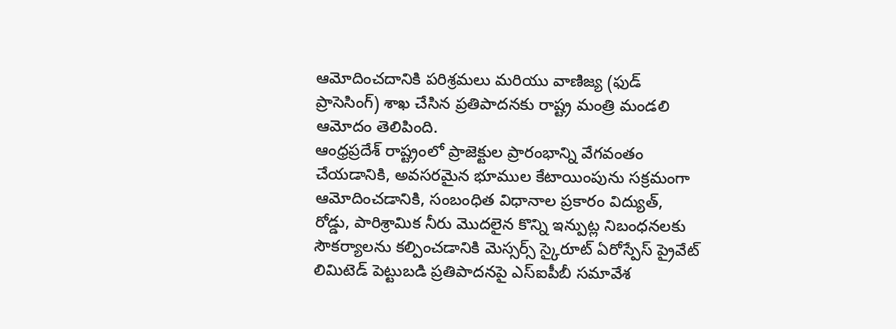ఆమోదించదానికి పరిశ్రమలు మరియు వాణిజ్య (ఫుడ్ ప్రాసెసింగ్) శాఖ చేసిన ప్రతిపాదనకు రాష్ట్ర మంత్రి మండలి ఆమోదం తెలిపింది.
ఆంధ్రప్రదేశ్ రాష్ట్రంలో ప్రాజెక్టుల ప్రారంభాన్ని వేగవంతం చేయడానికి, అవసరమైన భూముల కేటాయింపును సక్రమంగా ఆమోదించడానికి, సంబంధిత విధానాల ప్రకారం విద్యుత్, రోడ్డు, పారిశ్రామిక నీరు మొదలైన కొన్ని ఇన్పుట్ల నిబంధనలకు సౌకర్యాలను కల్పించడానికి మెస్సర్స్ స్కైరూట్ ఏరోస్పేస్ ప్రైవేట్ లిమిటెడ్ పెట్టుబడి ప్రతిపాదనపై ఎస్ఐపీబీ సమావేశ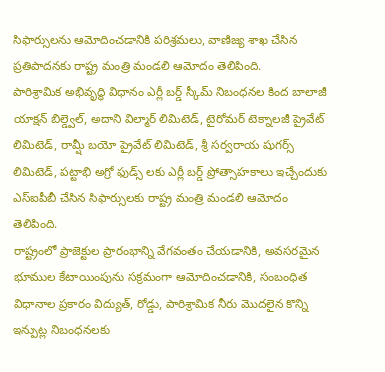సిఫార్సులను ఆమోదించడానికి పరిశ్రమలు, వాణిజ్య శాఖ చేసిన ప్రతిపాదనకు రాష్ట్ర మంత్రి మండలి ఆమోదం తెలిపింది.
పారిశ్రామిక అభివృద్ధి విధానం ఎర్లీ బర్డ్ స్కీమ్ నిబంధనల కింద బాలాజీ యాక్షన్ బిల్డ్వెల్, అదాని విల్మార్ లిమిటెడ్, టైరోమర్ టెక్నాలజీ ప్రైవేట్ లిమిటెడ్, రామ్షీ బయో ప్రైవేట్ లిమిటెడ్, శ్రీ సర్వరాయ షుగర్స్ లిమిటెడ్, పట్టాభి అగ్రో ఫుడ్స్ లకు ఎర్లీ బర్డ్ ప్రోత్సాహకాలు ఇచ్చేందుకు ఎస్ఐపీబీ చేసిన సిఫార్సులకు రాష్ట్ర మంత్రి మండలి ఆమోదం తెలిపింది.
రాష్ట్రంలో ప్రాజెక్టుల ప్రారంభాన్ని వేగవంతం చేయడానికి, అవసరమైన భూముల కేటాయింపును సక్రమంగా ఆమోదించడానికి, సంబంధిత విధానాల ప్రకారం విద్యుత్, రోడ్డు, పారిశ్రామిక నీరు మొదలైన కొన్ని ఇన్పుట్ల నిబంధనలకు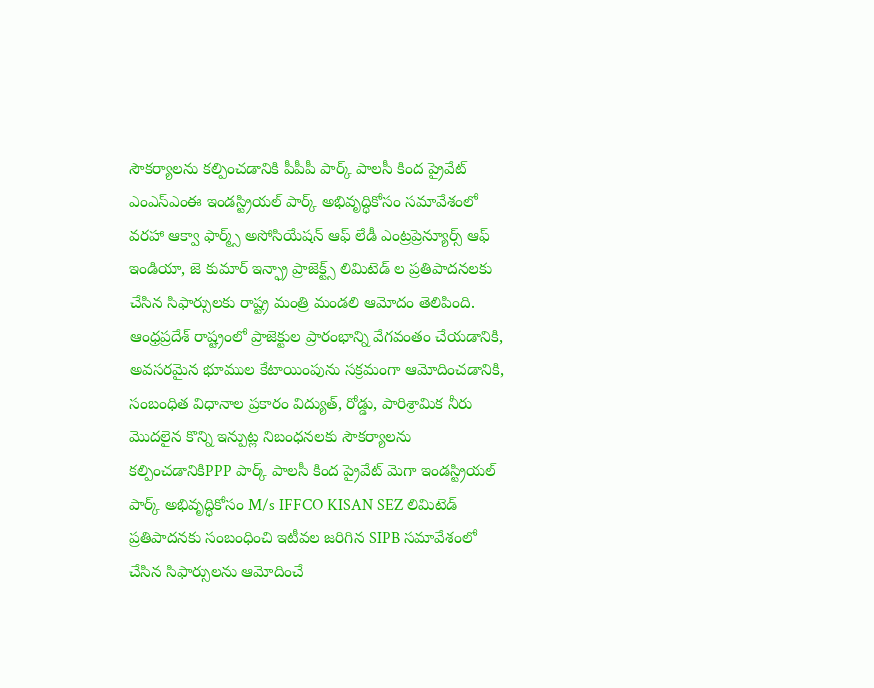సౌకర్యాలను కల్పించడానికి పీపీపీ పార్క్ పాలసీ కింద ప్రైవేట్ ఎంఎస్ఎంఈ ఇండస్ట్రియల్ పార్క్ అభివృద్ధికోసం సమావేశంలో వరహా ఆక్వా ఫార్మ్స్ అసోసియేషన్ ఆఫ్ లేడీ ఎంట్రప్రెన్యూర్స్ ఆఫ్ ఇండియా, జె కుమార్ ఇన్ఫ్రా ప్రాజెక్ట్స్ లిమిటెడ్ ల ప్రతిపాదనలకు చేసిన సిఫార్సులకు రాష్ట్ర మంత్రి మండలి ఆమోదం తెలిపింది.
ఆంధ్రప్రదేశ్ రాష్ట్రంలో ప్రాజెక్టుల ప్రారంభాన్ని వేగవంతం చేయడానికి, అవసరమైన భూముల కేటాయింపును సక్రమంగా ఆమోదించడానికి, సంబంధిత విధానాల ప్రకారం విద్యుత్, రోడ్డు, పారిశ్రామిక నీరు మొదలైన కొన్ని ఇన్పుట్ల నిబంధనలకు సౌకర్యాలను కల్పించడానికిPPP పార్క్ పాలసీ కింద ప్రైవేట్ మెగా ఇండస్ట్రియల్ పార్క్ అభివృద్ధికోసం M/s IFFCO KISAN SEZ లిమిటెడ్ ప్రతిపాదనకు సంబంధించి ఇటీవల జరిగిన SIPB సమావేశంలో చేసిన సిఫార్సులను ఆమోదించే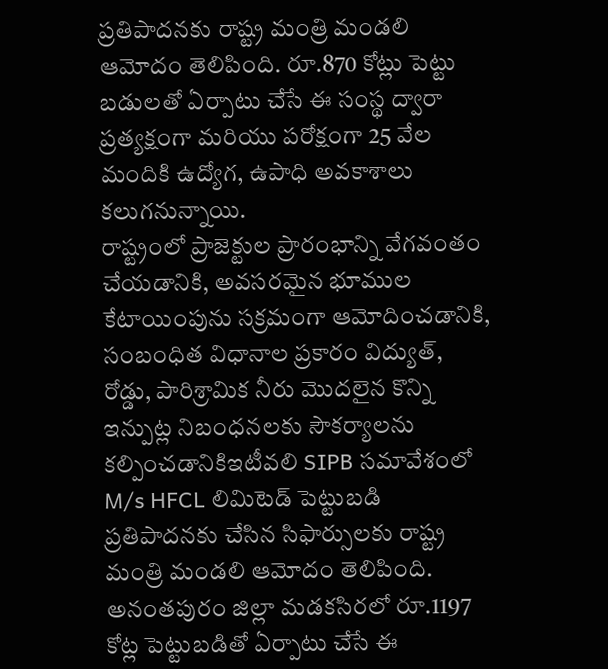ప్రతిపాదనకు రాష్ట్ర మంత్రి మండలి ఆమోదం తెలిపింది. రూ.870 కోట్లు పెట్టు బడులతో ఏర్పాటు చేసే ఈ సంస్థ ద్వారా ప్రత్యక్షంగా మరియు పరోక్షంగా 25 వేల మందికి ఉద్యోగ, ఉపాధి అవకాశాలు కలుగనున్నాయి.
రాష్ట్రంలో ప్రాజెక్టుల ప్రారంభాన్ని వేగవంతం చేయడానికి, అవసరమైన భూముల కేటాయింపును సక్రమంగా ఆమోదించడానికి, సంబంధిత విధానాల ప్రకారం విద్యుత్, రోడ్డు, పారిశ్రామిక నీరు మొదలైన కొన్ని ఇన్పుట్ల నిబంధనలకు సౌకర్యాలను కల్పించడానికిఇటీవలి SIPB సమావేశంలో M/s HFCL లిమిటెడ్ పెట్టుబడి ప్రతిపాదనకు చేసిన సిఫార్సులకు రాష్ట్ర మంత్రి మండలి ఆమోదం తెలిపింది. అనంతపురం జిల్లా మడకసిరలో రూ.1197 కోట్ల పెట్టుబడితో ఏర్పాటు చేసే ఈ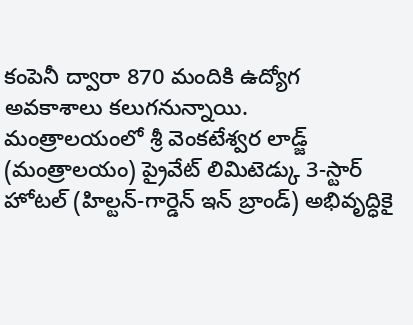కంపెనీ ద్వారా 870 మందికి ఉద్యోగ అవకాశాలు కలుగనున్నాయి.
మంత్రాలయంలో శ్రీ వెంకటేశ్వర లాడ్జ్ (మంత్రాలయం) ప్రైవేట్ లిమిటెడ్కు 3-స్టార్ హోటల్ (హిల్టన్-గార్డెన్ ఇన్ బ్రాండ్) అభివృద్ధికై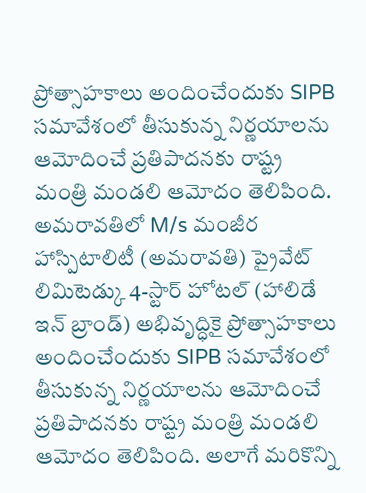ప్రోత్సాహకాలు అందించేందుకు SIPB సమావేశంలో తీసుకున్న నిర్ణయాలను ఆమోదించే ప్రతిపాదనకు రాష్ట్ర మంత్రి మండలి ఆమోదం తెలిపింది.
అమరావతిలో M/s మంజీర హాస్పిటాలిటీ (అమరావతి) ప్రైవేట్ లిమిటెడ్కు 4-స్టార్ హోటల్ (హాలిడే ఇన్ బ్రాండ్) అభివృద్ధికై ప్రోత్సాహకాలు అందించేందుకు SIPB సమావేశంలో తీసుకున్న నిర్ణయాలను ఆమోదించే ప్రతిపాదనకు రాష్ట్ర మంత్రి మండలి ఆమోదం తెలిపింది. అలాగే మరికొన్ని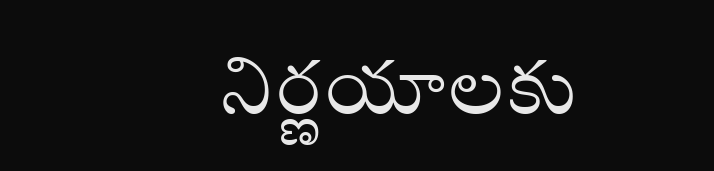నిర్ణయాలకు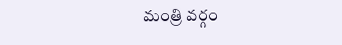మంత్రి వర్గం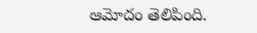ఆమోదం తెలిపింది.